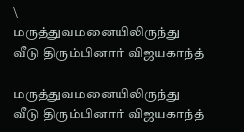\
மருத்துவமனையிலிருந்து வீடு திரும்பினார் விஜயகாந்த்

மருத்துவமனையிலிருந்து வீடு திரும்பினார் விஜயகாந்த்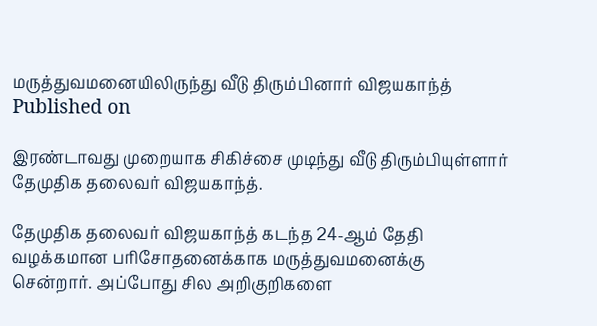மருத்துவமனையிலிருந்து வீடு திரும்பினார் விஜயகாந்த்
Published on

இரண்டாவது முறையாக சிகிச்சை முடிந்து வீடு திரும்பியுள்ளார் தேமுதிக தலைவர் விஜயகாந்த்.

தேமுதிக தலைவர் விஜயகாந்த் கடந்த 24-ஆம் தேதி வழக்கமான பரிசோதனைக்காக மருத்துவமனைக்கு சென்றார். அப்போது சில அறிகுறிகளை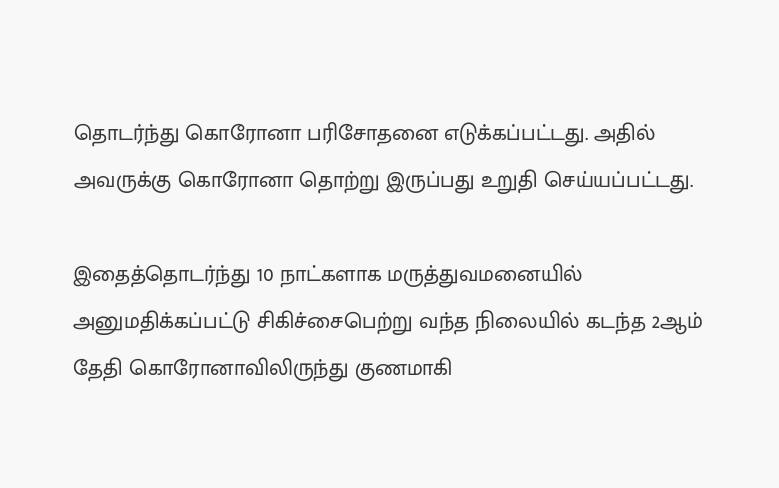தொடர்ந்து கொரோனா பரிசோதனை எடுக்கப்பட்டது. அதில் அவருக்கு கொரோனா தொற்று இருப்பது உறுதி செய்யப்பட்டது.

இதைத்தொடர்ந்து 10 நாட்களாக மருத்துவமனையில் அனுமதிக்கப்பட்டு சிகிச்சைபெற்று வந்த நிலையில் கடந்த 2ஆம் தேதி கொரோனாவிலிருந்து குணமாகி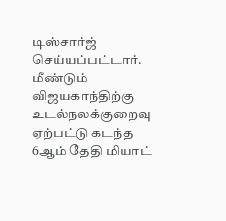டிஸ்சார்ஜ் செய்யப்பட்டார். மீண்டும் விஜயகாந்திற்கு உடல்நலக்குறைவு ஏற்பட்டு கடந்த 6ஆம் தேதி மியாட்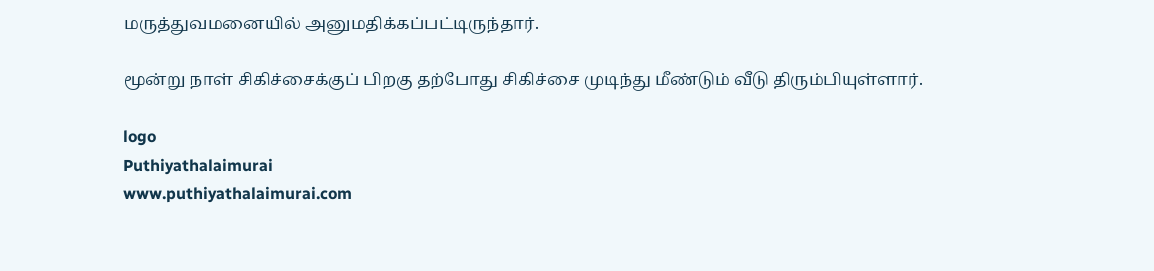மருத்துவமனையில் அனுமதிக்கப்பட்டிருந்தார்.

மூன்று நாள் சிகிச்சைக்குப் பிறகு தற்போது சிகிச்சை முடிந்து மீண்டும் வீடு திரும்பியுள்ளார்.

logo
Puthiyathalaimurai
www.puthiyathalaimurai.com